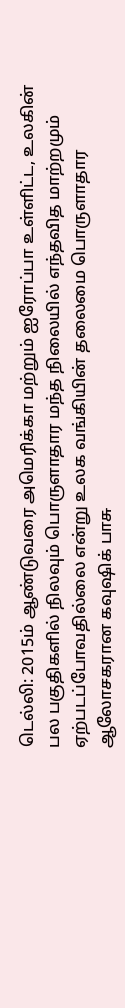டெல்லி: 2015ம் ஆண்டுவரை அமெரிக்கா மற்றும் ஐரோப்பா உள்ளிட்ட, உலகின் பல பகுதிகளில் நிலவும் பொருளாதார மந்த நிலையில் எந்தவித மாற்றமும் ஏற்படப்போவதில்லை என்று உலக வங்கியின் தலைமை பொருளாதார ஆலோசகரான கவுஷிக் பாசு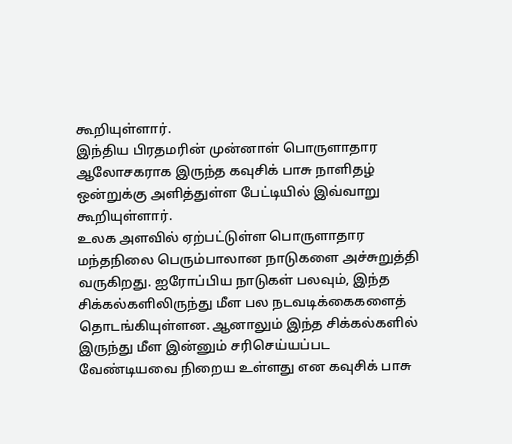கூறியுள்ளார்.
இந்திய பிரதமரின் முன்னாள் பொருளாதார ஆலோசகராக இருந்த கவுசிக் பாசு நாளிதழ் ஒன்றுக்கு அளித்துள்ள பேட்டியில் இவ்வாறு கூறியுள்ளார்.
உலக அளவில் ஏற்பட்டுள்ள பொருளாதார மந்தநிலை பெரும்பாலான நாடுகளை அச்சுறுத்தி வருகிறது. ஐரோப்பிய நாடுகள் பலவும், இந்த சிக்கல்களிலிருந்து மீள பல நடவடிக்கைகளைத் தொடங்கியுள்ளன. ஆனாலும் இந்த சிக்கல்களில் இருந்து மீள இன்னும் சரிசெய்யப்பட வேண்டியவை நிறைய உள்ளது என கவுசிக் பாசு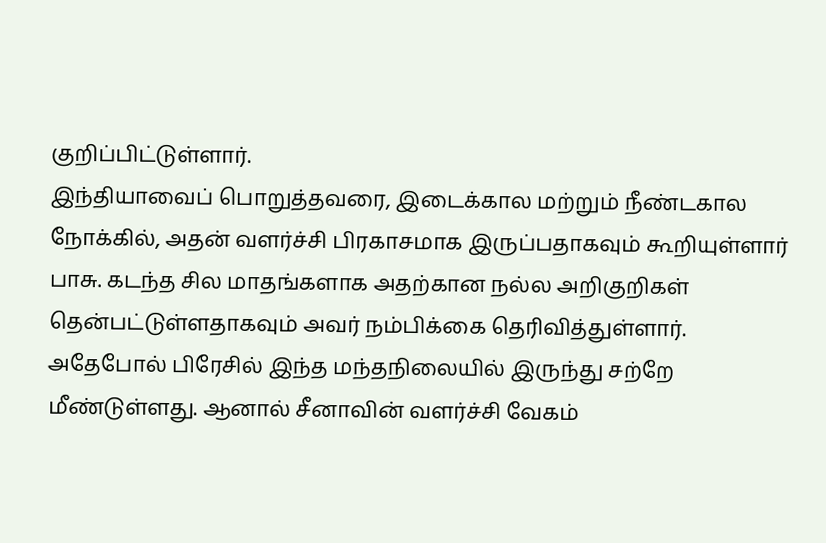குறிப்பிட்டுள்ளார்.
இந்தியாவைப் பொறுத்தவரை, இடைக்கால மற்றும் நீண்டகால நோக்கில், அதன் வளர்ச்சி பிரகாசமாக இருப்பதாகவும் கூறியுள்ளார் பாசு. கடந்த சில மாதங்களாக அதற்கான நல்ல அறிகுறிகள் தென்பட்டுள்ளதாகவும் அவர் நம்பிக்கை தெரிவித்துள்ளார்.
அதேபோல் பிரேசில் இந்த மந்தநிலையில் இருந்து சற்றே மீண்டுள்ளது. ஆனால் சீனாவின் வளர்ச்சி வேகம்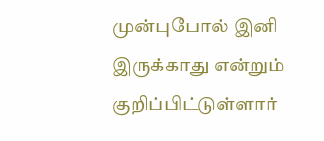முன்புபோல் இனி இருக்காது என்றும் குறிப்பிட்டுள்ளார்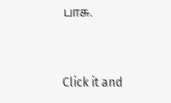பாசு.


Click it and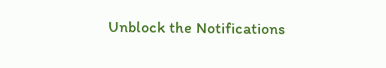Unblock the Notifications